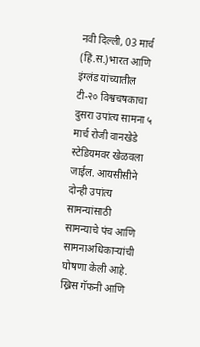नवी दिल्ली, 03 मार्च (हिं.स.)भारत आणि इंग्लंड यांच्यातील टी-२० विश्वचषकाचा दुसरा उपांत्य सामना ५ मार्च रोजी वानखेडे स्टेडियमवर खेळवला जाईल. आयसीसीने दोन्ही उपांत्य सामन्यांसाठी सामन्याचे पंच आणि सामनाअधिकाऱ्यांची घोषणा केली आहे. ख्रिस गॅफनी आणि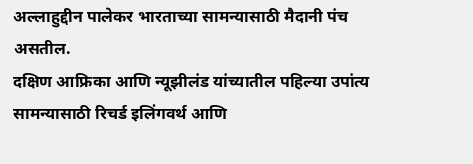अल्लाहुद्दीन पालेकर भारताच्या सामन्यासाठी मैदानी पंच असतील.
दक्षिण आफ्रिका आणि न्यूझीलंड यांच्यातील पहिल्या उपांत्य सामन्यासाठी रिचर्ड इलिंगवर्थ आणि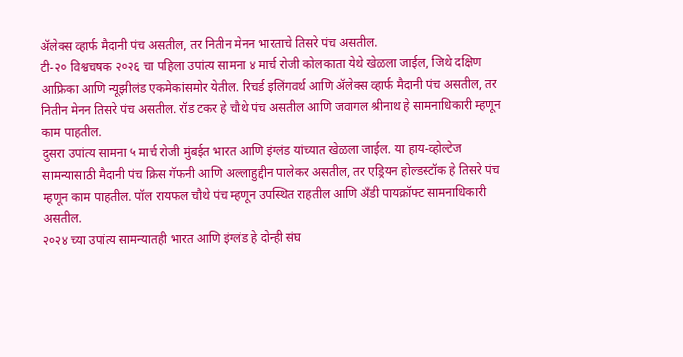ॲलेक्स व्हार्फ मैदानी पंच असतील, तर नितीन मेनन भारताचे तिसरे पंच असतील.
टी-२० विश्वचषक २०२६ चा पहिला उपांत्य सामना ४ मार्च रोजी कोलकाता येथे खेळला जाईल, जिथे दक्षिण आफ्रिका आणि न्यूझीलंड एकमेकांसमोर येतील. रिचर्ड इलिंगवर्थ आणि ॲलेक्स व्हार्फ मैदानी पंच असतील, तर नितीन मेनन तिसरे पंच असतील. रॉड टकर हे चौथे पंच असतील आणि जवागल श्रीनाथ हे सामनाधिकारी म्हणून काम पाहतील.
दुसरा उपांत्य सामना ५ मार्च रोजी मुंबईत भारत आणि इंग्लंड यांच्यात खेळला जाईल. या हाय-व्होल्टेज सामन्यासाठी मैदानी पंच क्रिस गॅफनी आणि अल्लाहुद्दीन पालेकर असतील, तर एड्रियन होल्डस्टॉक हे तिसरे पंच म्हणून काम पाहतील. पॉल रायफल चौथे पंच म्हणून उपस्थित राहतील आणि अँडी पायक्रॉफ्ट सामनाधिकारी असतील.
२०२४ च्या उपांत्य सामन्यातही भारत आणि इंग्लंड हे दोन्ही संघ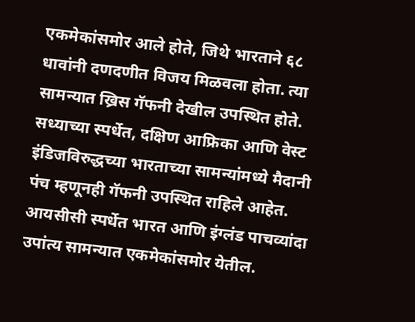एकमेकांसमोर आले होते, जिथे भारताने ६८ धावांनी दणदणीत विजय मिळवला होता. त्या सामन्यात ख्रिस गॅफनी देखील उपस्थित होते. सध्याच्या स्पर्धेत, दक्षिण आफ्रिका आणि वेस्ट इंडिजविरुद्धच्या भारताच्या सामन्यांमध्ये मैदानी पंच म्हणूनही गॅफनी उपस्थित राहिले आहेत.
आयसीसी स्पर्धेत भारत आणि इंग्लंड पाचव्यांदा उपांत्य सामन्यात एकमेकांसमोर येतील.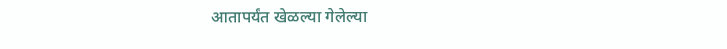आतापर्यंत खेळल्या गेलेल्या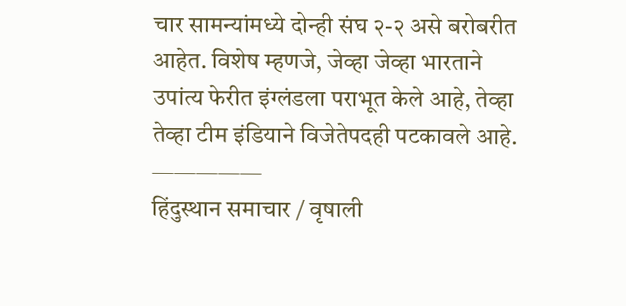चार सामन्यांमध्ये दोन्ही संघ २-२ असे बरोबरीत आहेत. विशेष म्हणजे, जेव्हा जेव्हा भारताने उपांत्य फेरीत इंग्लंडला पराभूत केले आहे, तेव्हा तेव्हा टीम इंडियाने विजेतेपदही पटकावले आहे.
—————
हिंदुस्थान समाचार / वृषाली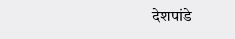देशपांडे